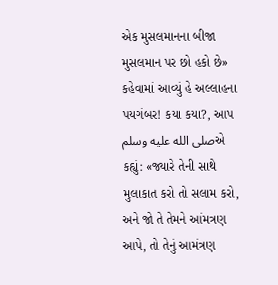એક મુસલમાનના બીજા મુસલમાન પર છો હકો છે» કહેવામાં આવ્યું હે અલ્લાહના પયગંબર! કયા કયા?, આપ صلى الله عليه وسلمએ કહ્યું: «જ્યારે તેની સાથે મુલાકાત કરો તો સલામ કરો, અને જો તે તેમને આંમત્રણ આપે, તો તેનું આમંત્રણ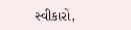સ્વીકારો,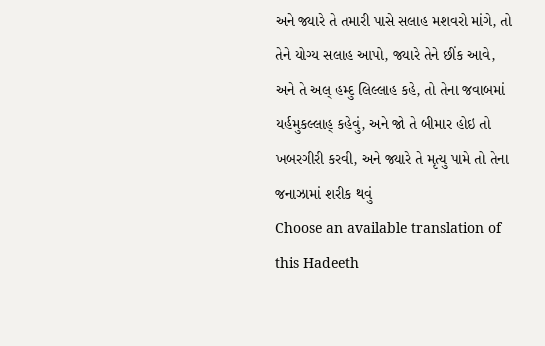અને જ્યારે તે તમારી પાસે સલાહ મશવરો માંગે, તો તેને યોગ્ય સલાહ આપો, જ્યારે તેને છીંક આવે, અને તે અલ્ હમ્દુ લિલ્લાહ કહે, તો તેના જવાબમાં યર્હમુકલ્લાહ્ કહેવું, અને જો તે બીમાર હોઇ તો ખબરગીરી કરવી, અને જ્યારે તે મૃત્યુ પામે તો તેના જનાઝામાં શરીક થવું
Choose an available translation of this Hadeeth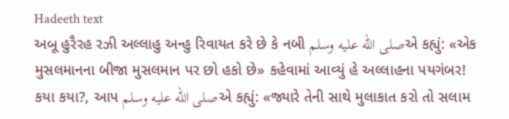Hadeeth text
અબૂ હુરૈરહ રઝી અલ્લાહુ અન્હુ રિવાયત કરે છે કે નબી صلى الله عليه وسلمએ કહ્યું: «એક મુસલમાનના બીજા મુસલમાન પર છો હકો છે» કહેવામાં આવ્યું હે અલ્લાહના પયગંબર! કયા કયા?, આપ صلى الله عليه وسلمએ કહ્યું: «જ્યારે તેની સાથે મુલાકાત કરો તો સલામ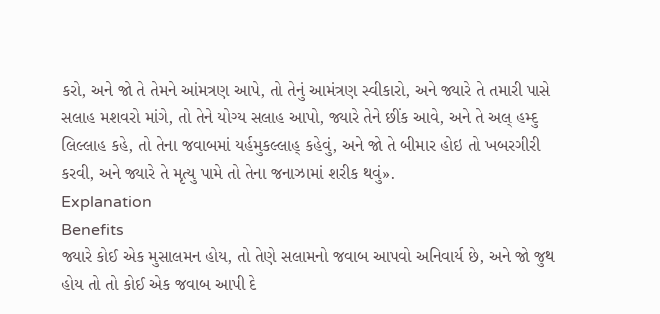કરો, અને જો તે તેમને આંમત્રણ આપે, તો તેનું આમંત્રણ સ્વીકારો, અને જ્યારે તે તમારી પાસે સલાહ મશવરો માંગે, તો તેને યોગ્ય સલાહ આપો, જ્યારે તેને છીંક આવે, અને તે અલ્ હમ્દુ લિલ્લાહ કહે, તો તેના જવાબમાં યર્હમુકલ્લાહ્ કહેવું, અને જો તે બીમાર હોઇ તો ખબરગીરી કરવી, અને જ્યારે તે મૃત્યુ પામે તો તેના જનાઝામાં શરીક થવું».
Explanation
Benefits
જ્યારે કોઈ એક મુસાલમન હોય, તો તેણે સલામનો જવાબ આપવો અનિવાર્ય છે, અને જો જુથ હોય તો તો કોઈ એક જવાબ આપી દે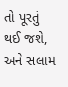તો પૂરતું થઈ જશે, અને સલામ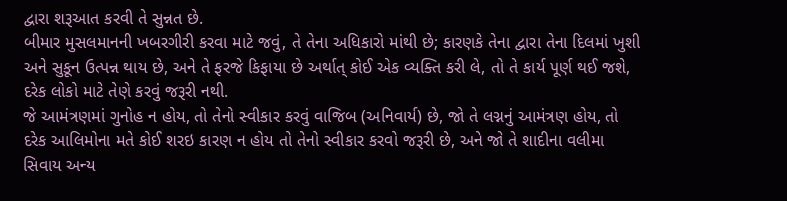દ્વારા શરૂઆત કરવી તે સુન્નત છે.
બીમાર મુસલમાનની ખબરગીરી કરવા માટે જવું, તે તેના અધિકારો માંથી છે; કારણકે તેના દ્વારા તેના દિલમાં ખુશી અને સુકૂન ઉત્પન્ન થાય છે, અને તે ફરજે કિફાયા છે અર્થાત્ કોઈ એક વ્યક્તિ કરી લે, તો તે કાર્ય પૂર્ણ થઈ જશે, દરેક લોકો માટે તેણે કરવું જરૂરી નથી.
જે આમંત્રણમાં ગુનોહ ન હોય, તો તેનો સ્વીકાર કરવું વાજિબ (અનિવાર્ય) છે, જો તે લગ્નનું આમંત્રણ હોય, તો દરેક આલિમોના મતે કોઈ શરઇ કારણ ન હોય તો તેનો સ્વીકાર કરવો જરૂરી છે, અને જો તે શાદીના વલીમા સિવાય અન્ય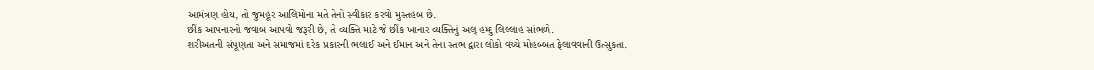આમંત્રણ હોય, તો જુમહૂર આલિમોના મતે તેનો સ્વીકાર કરવો મુસ્તહબ છે.
છીંક આપનારનો જવાબ આપવો જરૂરી છે, તે વ્યક્તિ માટે જે છીંક ખાનાર વ્યક્તિનું અલ્ હમ્દુ લિલ્લાહ સાંભળે.
શરીઅતની સંપૂણતા અને સમાજમાં દરેક પ્રકારની ભલાઈ અને ઈમાન અને તેના સ્તભ દ્વારા લોકો વચ્ચે મોહબ્બત ફેલાવવાની ઉત્સુકતા.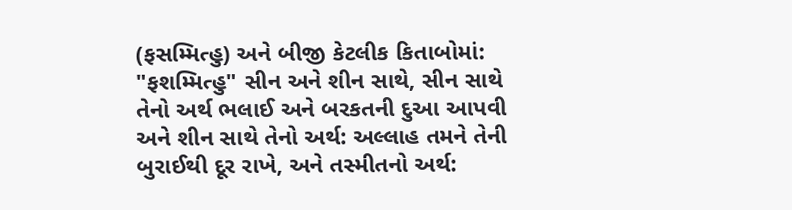(ફસમ્મિત્હુ) અને બીજી કેટલીક કિતાબોમાં: "ફશમ્મિત્હુ" સીન અને શીન સાથે, સીન સાથે તેનો અર્થ ભલાઈ અને બરકતની દુઆ આપવી અને શીન સાથે તેનો અર્થ: અલ્લાહ તમને તેની બુરાઈથી દૂર રાખે, અને તસ્મીતનો અર્થ: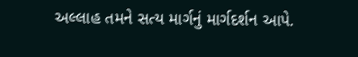અલ્લાહ તમને સત્ય માર્ગનું માર્ગદર્શન આપે.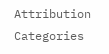Attribution
Categories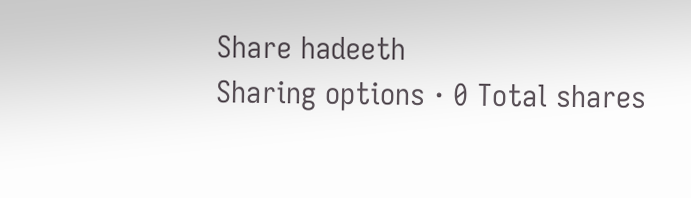Share hadeeth
Sharing options · 0 Total shares